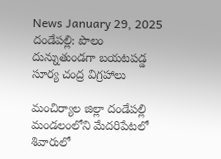News January 29, 2025
దండేపల్లి: పొలం దున్నుతుండగా బయటపడ్డ సూర్య చంద్ర విగ్రహాలు

మంచిర్యాల జిల్లా దండేపల్లి మండలంలోని మేదరిపేటలో శివారులో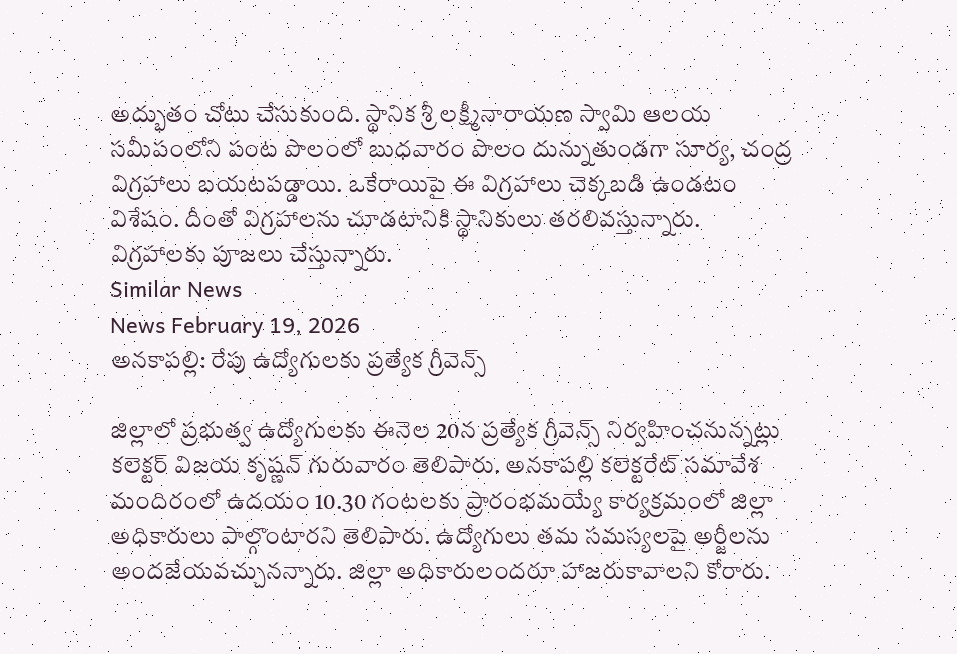అద్భుతం చోటు చేసుకుంది. స్థానిక శ్రీ లక్ష్మీనారాయణ స్వామి ఆలయ సమీపంలోని పంట పొలంలో బుధవారం పొలం దున్నుతుండగా సూర్య, చంద్ర విగ్రహాలు బయటపడ్డాయి. ఒకేరాయిపై ఈ విగ్రహాలు చెక్కబడి ఉండటం విశేషం. దీంతో విగ్రహాలను చూడటానికి స్థానికులు తరలివస్తున్నారు. విగ్రహాలకు పూజలు చేస్తున్నారు.
Similar News
News February 19, 2026
అనకాపల్లి: రేపు ఉద్యోగులకు ప్రత్యేక గ్రీవెన్స్

జిల్లాలో ప్రభుత్వ ఉద్యోగులకు ఈనెల 20న ప్రత్యేక గ్రీవెన్స్ నిర్వహించనున్నట్లు కలెక్టర్ విజయ కృష్ణన్ గురువారం తెలిపారు. అనకాపల్లి కలెక్టరేట్ సమావేశ మందిరంలో ఉదయం 10.30 గంటలకు ప్రారంభమయ్యే కార్యక్రమంలో జిల్లా అధికారులు పాల్గొంటారని తెలిపారు. ఉద్యోగులు తమ సమస్యలపై అర్జీలను అందజేయవచ్చునన్నారు. జిల్లా అధికారులందరూ హాజరుకావాలని కోరారు.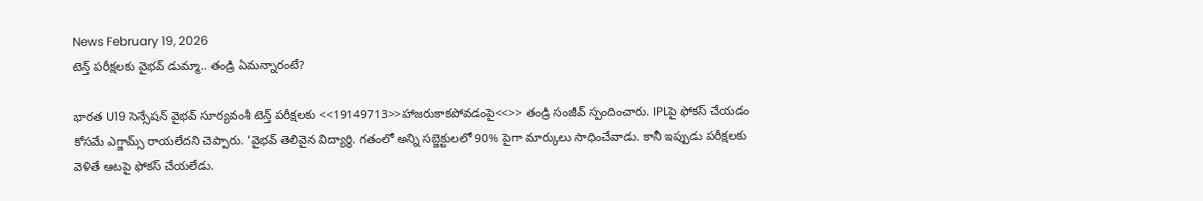News February 19, 2026
టెన్త్ పరీక్షలకు వైభవ్ డుమ్మా.. తండ్రి ఏమన్నారంటే?

భారత U19 సెన్సేషన్ వైభవ్ సూర్యవంశీ టెన్త్ పరీక్షలకు <<19149713>>హాజరుకాకపోవడంపై<<>> తండ్రి సంజీవ్ స్పందించారు. IPLపై ఫోకస్ చేయడం కోసమే ఎగ్జామ్స్ రాయలేదని చెప్పారు. ‘వైభవ్ తెలివైన విద్యార్థి. గతంలో అన్ని సబ్జెక్టులలో 90% పైగా మార్కులు సాధించేవాడు. కానీ ఇప్పుడు పరీక్షలకు వెళితే ఆటపై ఫోకస్ చేయలేడు.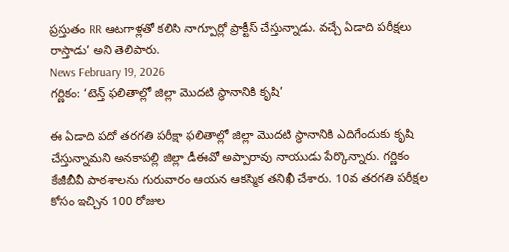ప్రస్తుతం RR ఆటగాళ్లతో కలిసి నాగ్పూర్లో ప్రాక్టీస్ చేస్తున్నాడు. వచ్చే ఏడాది పరీక్షలు రాస్తాడు’ అని తెలిపారు.
News February 19, 2026
గర్ణికం: ‘టెన్త్ ఫలితాల్లో జిల్లా మొదటి స్థానానికి కృషి’

ఈ ఏడాది పదో తరగతి పరీక్షా ఫలితాల్లో జిల్లా మొదటి స్థానానికి ఎదిగేందుకు కృషి చేస్తున్నామని అనకాపల్లి జిల్లా డీఈవో అప్పారావు నాయుడు పేర్కొన్నారు. గర్ణికం కేజీబీవీ పాఠశాలను గురువారం ఆయన ఆకస్మిక తనిఖీ చేశారు. 10వ తరగతి పరీక్షల కోసం ఇచ్చిన 100 రోజుల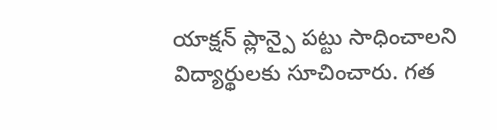యాక్షన్ ప్లాన్పై పట్టు సాధించాలని విద్యార్థులకు సూచించారు. గత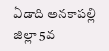ఏడాది అనకాపల్లి జిల్లా 5వ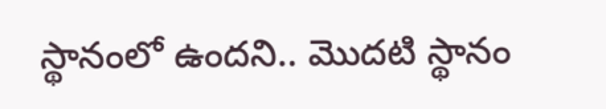స్థానంలో ఉందని.. మొదటి స్థానం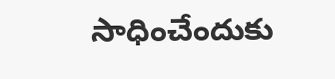సాధించేందుకు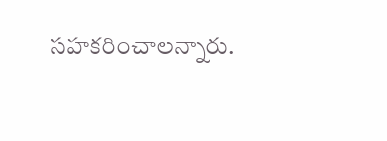సహకరించాలన్నారు.